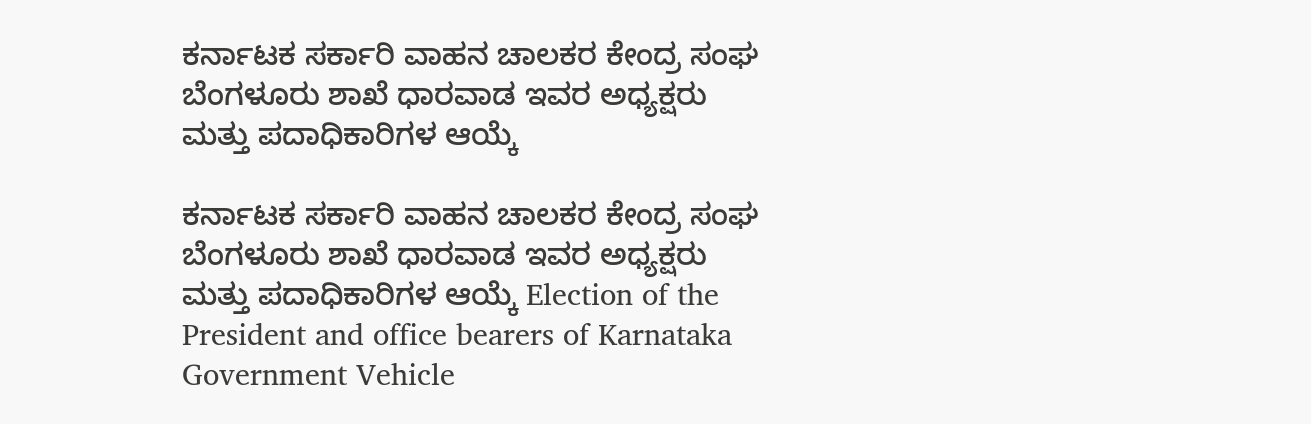ಕರ್ನಾಟಕ ಸರ್ಕಾರಿ ವಾಹನ ಚಾಲಕರ ಕೇಂದ್ರ ಸಂಘ ಬೆಂಗಳೂರು ಶಾಖೆ ಧಾರವಾಡ ಇವರ ಅಧ್ಯಕ್ಷರು ಮತ್ತು ಪದಾಧಿಕಾರಿಗಳ ಆಯ್ಕೆ

ಕರ್ನಾಟಕ ಸರ್ಕಾರಿ ವಾಹನ ಚಾಲಕರ ಕೇಂದ್ರ ಸಂಘ ಬೆಂಗಳೂರು ಶಾಖೆ ಧಾರವಾಡ ಇವರ ಅಧ್ಯಕ್ಷರು ಮತ್ತು ಪದಾಧಿಕಾರಿಗಳ ಆಯ್ಕೆ Election of the President and office bearers of Karnataka Government Vehicle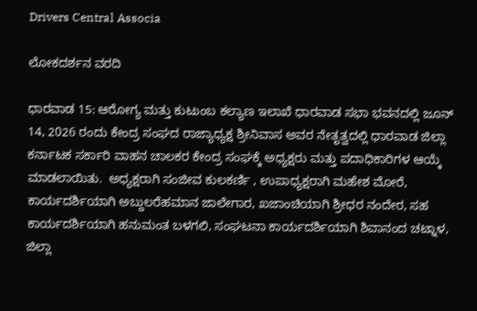Drivers Central Associa

ಲೋಕದರ್ಶನ ವರದಿ

ಧಾರವಾಡ 15: ಆರೋಗ್ಯ ಮತ್ತು ಕುಟುಂಬ ಕಲ್ಯಾಣ ಇಲಾಖೆ ಧಾರವಾಡ ಸಭಾ ಭವನದಲ್ಲಿ ಜೂನ್ 14, 2026 ರಂದು ಕೇಂದ್ರ ಸಂಘದ ರಾಜ್ಯಾಧ್ಯಕ್ಷ ಶ್ರೀನಿವಾಸ ಅವರ ನೇತೃತ್ವದಲ್ಲಿ ಧಾರವಾಡ ಜಿಲ್ಲಾ ಕರ್ನಾಟಕ ಸರ್ಕಾರಿ ವಾಹನ ಚಾಲಕರ ಕೇಂದ್ರ ಸಂಘಕ್ಕೆ ಅಧ್ಯಕ್ಷರು ಮತ್ತು ಪದಾಧಿಕಾರಿಗಳ ಆಯ್ಕೆ ಮಾಡಲಾಯಿತು.  ಅಧ್ಯಕ್ಷರಾಗಿ ಸಂಜೀವ ಕುಲಕರ್ಣಿ , ಉಪಾಧ್ಯಕ್ಷರಾಗಿ ಮಹೇಶ ಮೋರೆ, ಕಾರ್ಯದರ್ಶಿಯಾಗಿ ಅಬ್ದುಲರೆಹಮಾನ ಜಾಲೇಗಾರ, ಖಜಾಂಚಿಯಾಗಿ ಶ್ರೀಧರ ನಂದೇರ, ಸಹ ಕಾರ್ಯದರ್ಶಿಯಾಗಿ ಹನುಮಂತ ಬಳಗಲಿ, ಸಂಘಟನಾ ಕಾರ್ಯದರ್ಶಿಯಾಗಿ ಶಿವಾನಂದ ಚಟ್ನಾಳ, ಜಿಲ್ಲಾ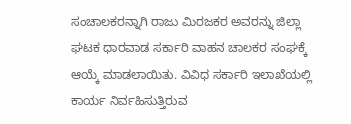ಸಂಚಾಲಕರನ್ನಾಗಿ ರಾಜು ಮಿರಜಕರ ಅವರನ್ನು ಜಿಲ್ಲಾ ಘಟಕ ಧಾರವಾಡ ಸರ್ಕಾರಿ ವಾಹನ ಚಾಲಕರ ಸಂಘಕ್ಕೆ ಆಯ್ಕೆ ಮಾಡಲಾಯಿತು. ವಿವಿಧ ಸರ್ಕಾರಿ ಇಲಾಖೆಯಲ್ಲಿ ಕಾರ್ಯ ನಿರ್ವಹಿಸುತ್ತಿರುವ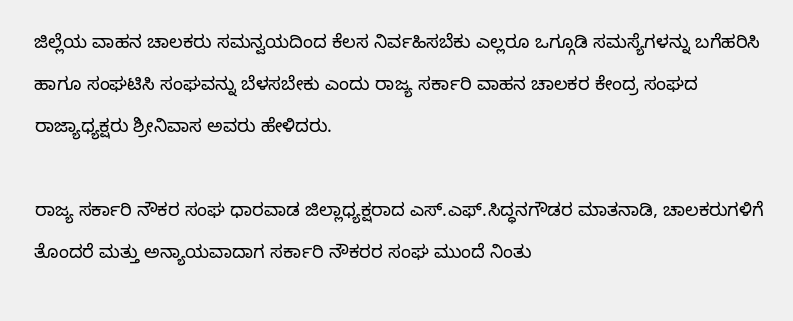ಜಿಲ್ಲೆಯ ವಾಹನ ಚಾಲಕರು ಸಮನ್ವಯದಿಂದ ಕೆಲಸ ನಿರ್ವಹಿಸಬೆಕು ಎಲ್ಲರೂ ಒಗ್ಗೂಡಿ ಸಮಸ್ಯೆಗಳನ್ನು ಬಗೆಹರಿಸಿ ಹಾಗೂ ಸಂಘಟಿಸಿ ಸಂಘವನ್ನು ಬೆಳಸಬೇಕು ಎಂದು ರಾಜ್ಯ ಸರ್ಕಾರಿ ವಾಹನ ಚಾಲಕರ ಕೇಂದ್ರ ಸಂಘದ ರಾಜ್ಯಾಧ್ಯಕ್ಷರು ಶ್ರೀನಿವಾಸ ಅವರು ಹೇಳಿದರು.

ರಾಜ್ಯ ಸರ್ಕಾರಿ ನೌಕರ ಸಂಘ ಧಾರವಾಡ ಜಿಲ್ಲಾಧ್ಯಕ್ಷರಾದ ಎಸ್‌.ಎಫ್‌.ಸಿದ್ಧನಗೌಡರ ಮಾತನಾಡಿ, ಚಾಲಕರುಗಳಿಗೆ ತೊಂದರೆ ಮತ್ತು ಅನ್ಯಾಯವಾದಾಗ ಸರ್ಕಾರಿ ನೌಕರರ ಸಂಘ ಮುಂದೆ ನಿಂತು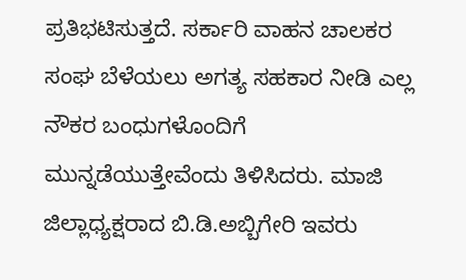ಪ್ರತಿಭಟಿಸುತ್ತದೆ. ಸರ್ಕಾರಿ ವಾಹನ ಚಾಲಕರ ಸಂಘ ಬೆಳೆಯಲು ಅಗತ್ಯ ಸಹಕಾರ ನೀಡಿ ಎಲ್ಲ ನೌಕರ ಬಂಧುಗಳೊಂದಿಗೆ ಮುನ್ನಡೆಯುತ್ತೇವೆಂದು ತಿಳಿಸಿದರು. ಮಾಜಿ ಜಿಲ್ಲಾಧ್ಯಕ್ಷರಾದ ಬಿ.ಡಿ.ಅಬ್ಬಿಗೇರಿ ಇವರು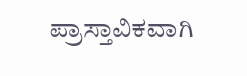ಪ್ರಾಸ್ತಾವಿಕವಾಗಿ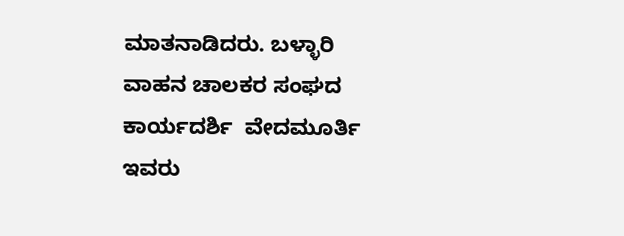ಮಾತನಾಡಿದರು. ಬಳ್ಳಾರಿ ವಾಹನ ಚಾಲಕರ ಸಂಘದ ಕಾರ್ಯದರ್ಶಿ  ವೇದಮೂರ್ತಿ ಇವರು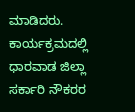ಮಾಡಿದರು. ಕಾರ್ಯಕ್ರಮದಲ್ಲಿ ಧಾರವಾಡ ಜಿಲ್ಲಾ ಸರ್ಕಾರಿ ನೌಕರರ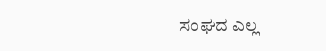ಸಂಘದ ಎಲ್ಲ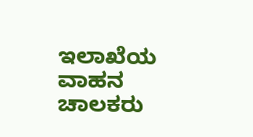ಇಲಾಖೆಯ ವಾಹನ ಚಾಲಕರು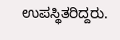ಉಪಸ್ಥಿತರಿದ್ದರು.